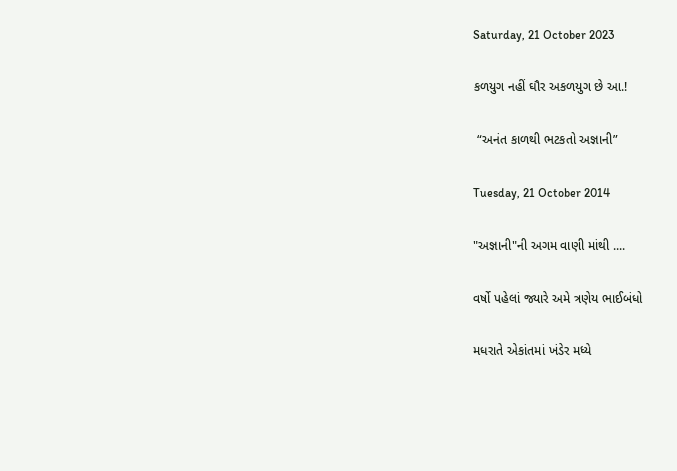Saturday, 21 October 2023

કળયુગ નહીં ઘૌર અકળયુગ છે આ.!

 “અનંત કાળથી ભટકતો અજ્ઞાની”

Tuesday, 21 October 2014

"અજ્ઞાની"ની અગમ વાણી માંથી ....

વર્ષો પહેલાં જ્યારે અમે ત્રણેય ભાઈબંધો

મધરાતે એકાંતમાં ખંડેર મધ્યે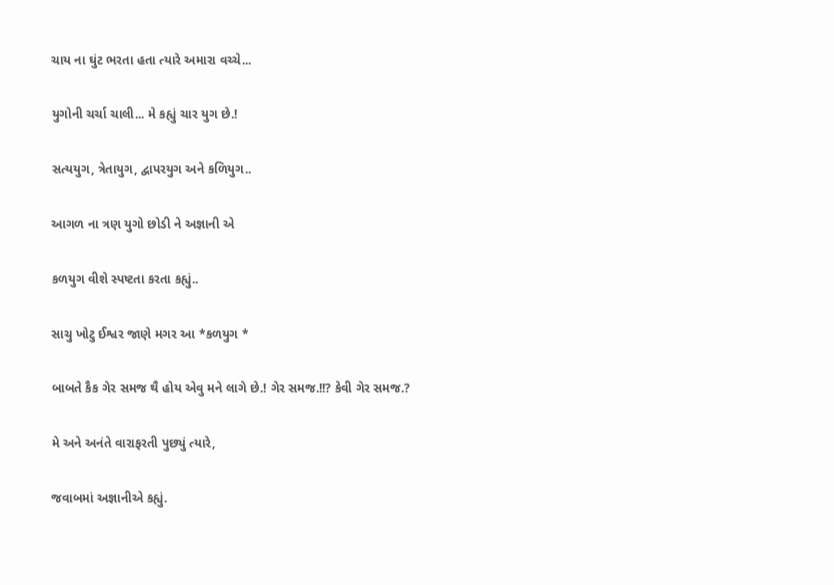ચાય ના ઘુંટ ભરતા હતા ત્યારે અમારા વચ્ચે...

યુગોની ચર્ચા ચાલી... મે કહ્યું ચાર યુગ છે.!

સત્યયુગ, ત્રેતાયુગ, દ્વાપરયુગ અને કળિયુગ..

આગળ ના ત્રણ યુગો છોડી ને અજ્ઞાની એ

કળયુગ વીશે સ્પષ્ટતા કરતા કહ્યું..

સાચુ ખોટુ ઈશ્વર જાણે મગર આ *કળયુગ *

બાબતે કૈક ગેર સમજ થૈ હોય એવુ મને લાગે છે.! ગેર સમજ.!!? કેવી ગેર સમજ.?

મે અને અનંતે વારાફરતી પુછ્યું ત્યારે,

જવાબમાં અજ્ઞાનીએ કહ્યું.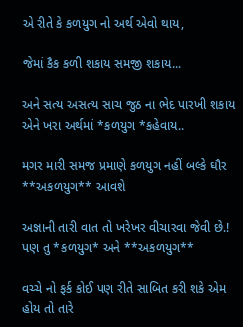એ રીતે કે કળયુગ નો અર્થ એવો થાય,

જેમાં કૈક કળી શકાય સમજી શકાય...

અને સત્ય અસત્ય સાચ જુઠ ના ભેદ પારખી શકાય એને ખરા અર્થમાં *કળયુગ *કહેવાય..

મગર મારી સમજ પ્રમાણે કળયુગ નહીં બલ્કે ઘૌર **અકળયુગ** આવશે

અજ્ઞાની તારી વાત તો ખરેખર વીચારવા જેવી છે.! પણ તુ *કળયુગ* અને **અકળયુગ**

વચ્ચે નો ફર્ક કોઈ પણ રીતે સાબિત કરી શકે એમ હોય તો તારે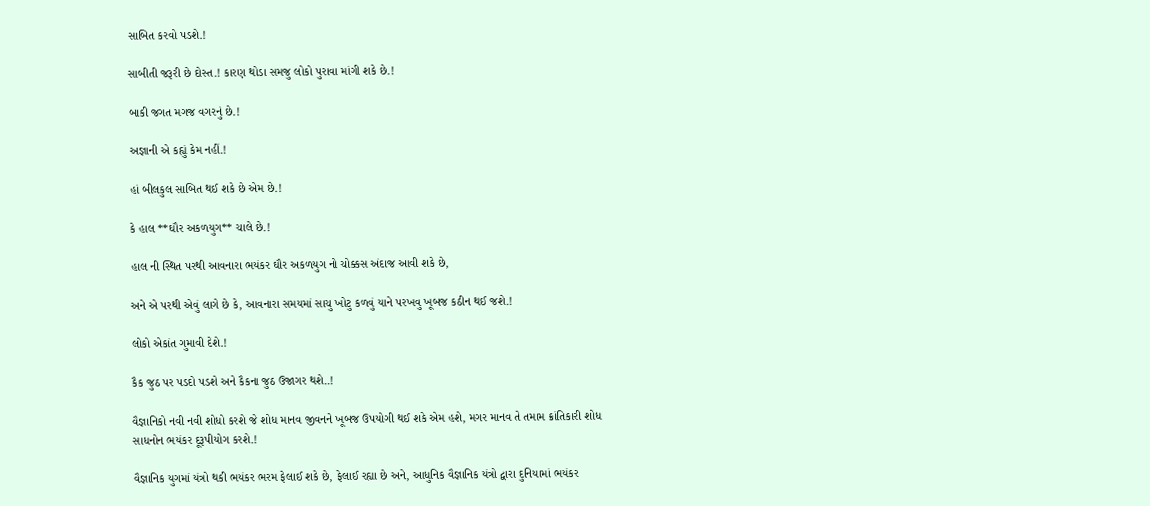સાબિત કરવો પડશે.!

સાબીતી જરૂરી છે દોસ્ત.! કારણ થોડા સમજુ લોકો પુરાવા માંગી શકે છે.!

બાકી જગત મગજ વગરનું છે.!

અજ્ઞાની એ કહ્યું કેમ નહીં.!

હાં બીલકુલ સાબિત થઈ શકે છે એમ છે.!

કે હાલ **ઘૌર અકળયુગ** ચાલે છે.!

હાલ ની સ્થિત પરથી આવનારા ભયંકર ઘૌર અકળયુગ નો ચોક્કસ અંદાજ આવી શકે છે,

અને એ પરથી એવું લાગે છે કે, આવનારા સમયમાં સાચુ ખોટુ કળવું યાને પરખવુ ખૂબજ કઠીન થઈ જશે.!

લોકો એકાંત ગુમાવી દેશે.!

કૈક જુઠ પર પડદો પડશે અને કૈકના જુઠ ઉજાગર થશે..!

વૈજ્ઞાનિકો નવી નવી શોધો કરશે જે શોધ માનવ જીવનને ખૂબજ ઉપયોગી થઈ શકે એમ હશે, મગર માનવ તે તમામ ક્રાંતિકારી શોધ સાધનોન ભયંકર દૂરૂપીયોગ કરશે.!

વૈજ્ઞાનિક યુગમાં યંત્રો થકી ભયંકર ભરમ ફેલાઈ શકે છે, ફેલાઈ રહ્યા છે અને, આધુનિક વૈજ્ઞાનિક યંત્રો દ્વારા દુનિયામાં ભયંકર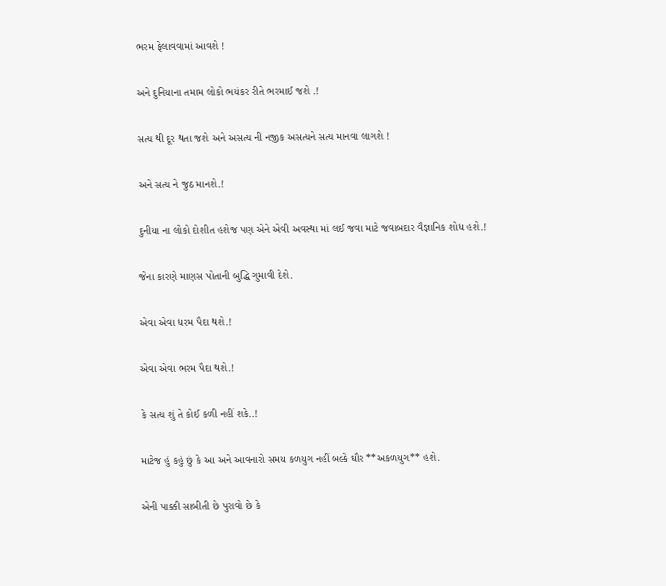ભરમ ફેલાવવામાં આવશે !

અને દુનિયાના તમામ લોકો ભયંકર રીતે ભરમાઈ જશે .!

સત્ય થી દૂર થતા જશે અને અસત્ય ની નજીક અસત્યને સત્ય માનવા લાગશે !

અને સત્ય ને જુઠ માનશે.!

દુનીયા ના લોકો દોશીત હશેજ પણ એને એવી અવસ્થા માં લઈ જવા માટે જવાબદાર વૈજ્ઞાનિક શોધ હશે.!

જેના કારણે માણસ પોતાની બુદ્ધિ ગુમાવી દેશે.

એવા એવા ધરમ પૈદા થશે.!

એવા એવા ભરમ પૈદા થશે.!

કે સત્ય શું તે કોઈ કળી નહીં શકે..!

માટેજ હું કહું છું કે આ અને આવનારો સમય કળયુગ નહીં બલ્કે ઘૌર **અકળયુગ** હશે.

એની પાક્કી સાબીતી છે પુરાવો છે કે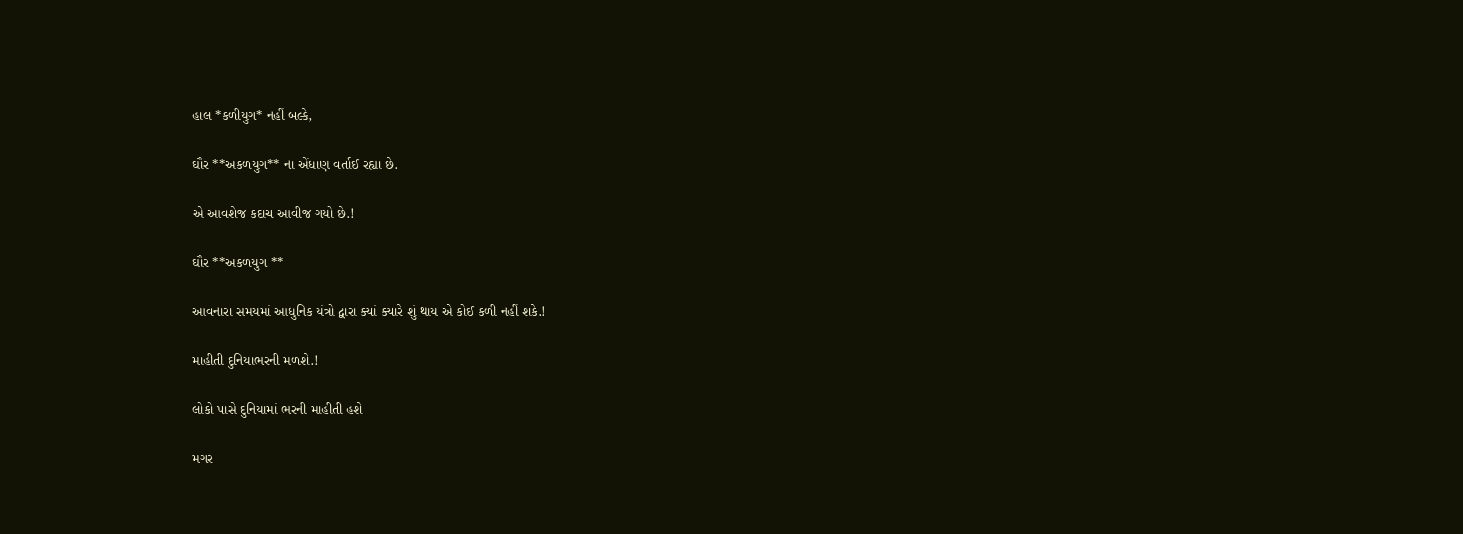હાલ *કળીયુગ* નહીં બલ્કે,

ઘૌર **અકળયુગ** ના એંધાણ વર્તાઈ રહ્યા છે.

એ આવશેજ કદાચ આવીજ ગયો છે.!

ઘૌર **અકળયુગ **

આવનારા સમયમાં આધુનિક યંત્રો દ્વારા ક્યાં ક્યારે શું થાય એ કોઈ કળી નહીં શકે.!

માહીતી દુનિયાભરની મળશે.!

લોકો પાસે દુનિયામાં ભરની માહીતી હશે

મગર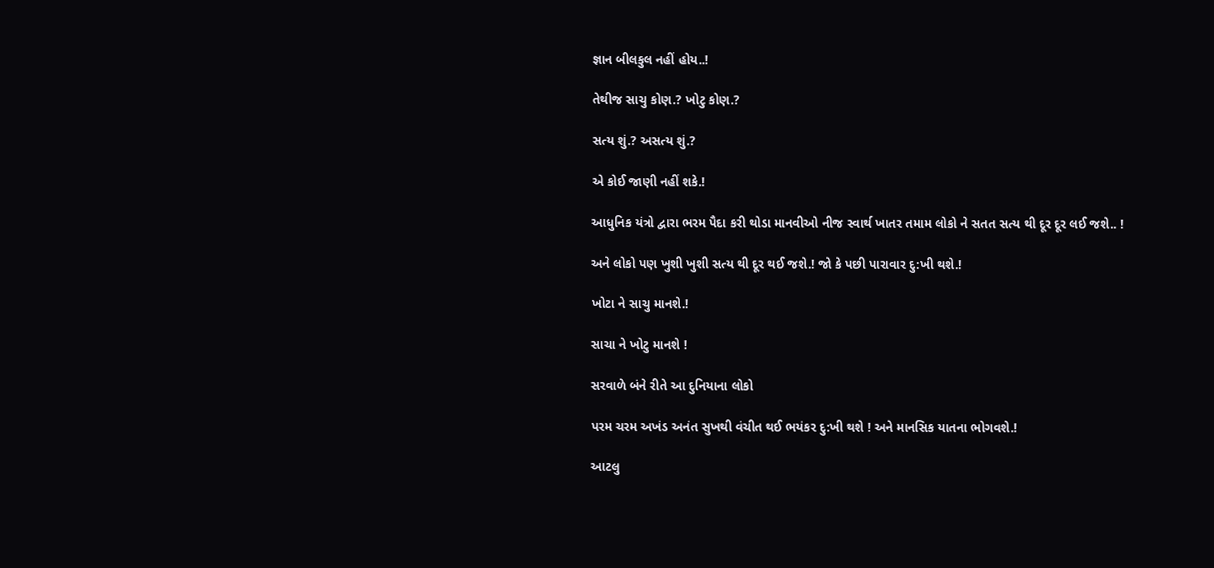જ્ઞાન બીલકુલ નહીં હોય..!

તેથીજ સાચુ કોણ.? ખોટુ કોણ.?

સત્ય શું.? અસત્ય શું.?

એ કોઈ જાણી નહીં શકે.!

આધુનિક યંત્રો દ્વારા ભરમ પૈદા કરી થોડા માનવીઓ નીજ સ્વાર્થ ખાતર તમામ લોકો ને સતત સત્ય થી દૂર દૂર લઈ જશે.. !

અને લોકો પણ ખુશી ખુશી સત્ય થી દૂર થઈ જશે.! જો કે પછી પારાવાર દુ:ખી થશે.!

ખોટા ને સાચુ માનશે.!

સાચા ને ખોટુ માનશે !

સરવાળે બંને રીતે આ દુનિયાના લોકો

પરમ ચરમ અખંડ અનંત સુખથી વંચીત થઈ ભયંકર દુ:ખી થશે ! અને માનસિક યાતના ભોગવશે.!

આટલુ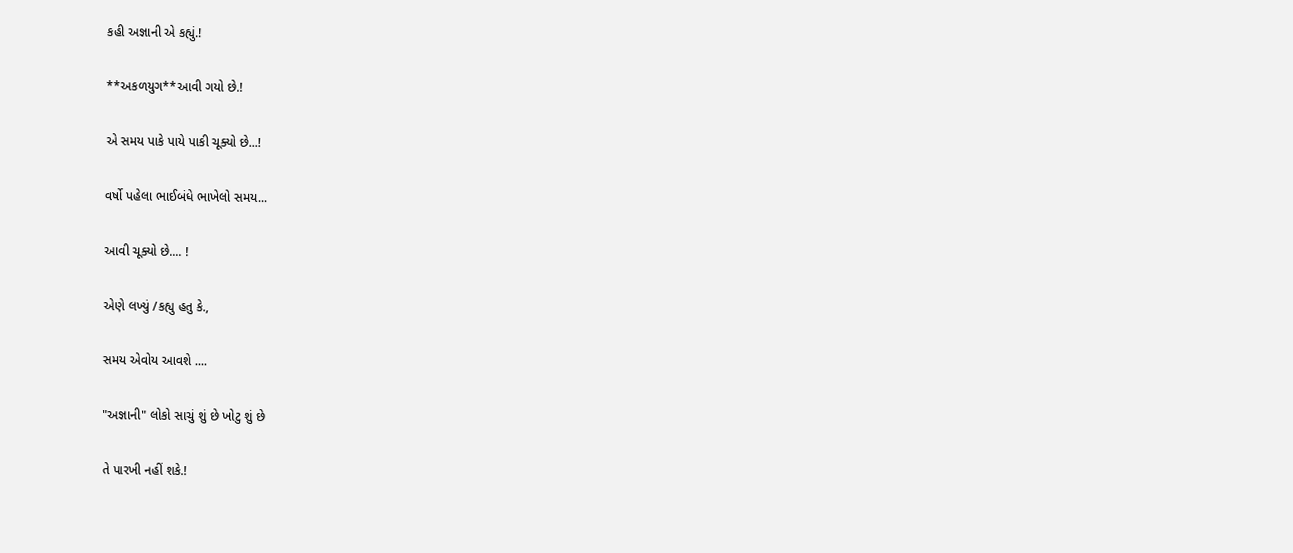કહી અજ્ઞાની એ કહ્યું.!

**અકળયુગ**આવી ગયો છે.!

એ સમય પાકે પાયે પાકી ચૂક્યો છે...!

વર્ષો પહેલા ભાઈબંધે ભાખેલો સમય...

આવી ચૂક્યો છે.... !

એણે લખ્યું /કહ્યુ હતુ કે.,

સમય એવોય આવશે ....

"અજ્ઞાની" લોકો સાચું શું છે ખોટુ શું છે

તે પારખી નહીં શકે.!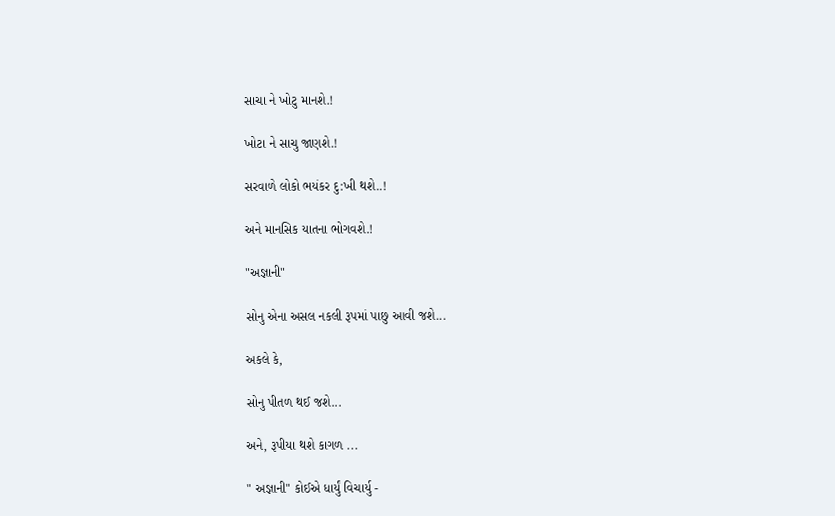સાચા ને ખોટુ માનશે.!

ખોટા ને સાચુ જાણશે.!

સરવાળે લોકો ભયંકર દુ:ખી થશે..!

અને માનસિક યાતના ભોગવશે.!

"અજ્ઞાની"

સોનુ એના અસલ નકલી રૂપમાં પાછુ આવી જશે...

અકલે કે,

સોનુ પીતળ થઈ જશે...

અને, રૂપીયા થશે કાગળ ...

" અજ્ઞાની" કોઈએ ધાર્યું વિચાર્યુ -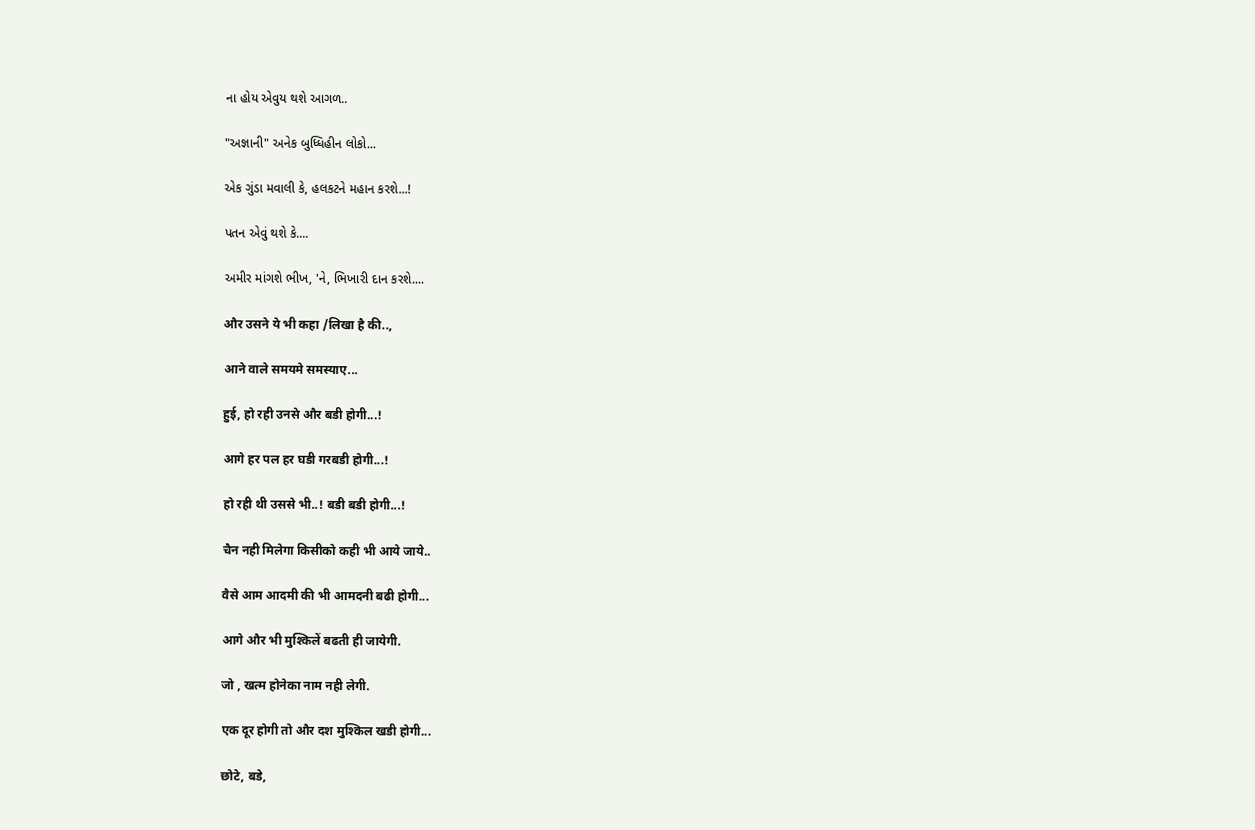ના હોય એવુય થશે આગળ..

"અજ્ઞાની" અનેક બુધ્ધિહીન લોકો...

એક ગુંડા મવાલી કે, હલકટને મહાન કરશે...!

પતન એવું થશે કે....

અમીર માંગશે ભીખ, 'ને, ભિખારી દાન કરશે....

और उसने ये भी कहा /लिखा है की..,

आने वाले समयमे समस्याए...

हुई, हो रही उनसे और बडी होगी...!

आगे हर पल हर घडी गरबडी होगी...!

हो रही थी उससे भी..! बडी बडी होगी...!

चैन नही मिलेगा किसीको कही भी आये जाये..

वैसे आम आदमी की भी आमदनी बढी होगी...

आगे और भी मुश्किलें बढती ही जायेगी.

जो , खत्म होनेका नाम नही लेगी.

एक दूर होगी तो और दश मुश्किल खडी होगी...

छोटे, बडे,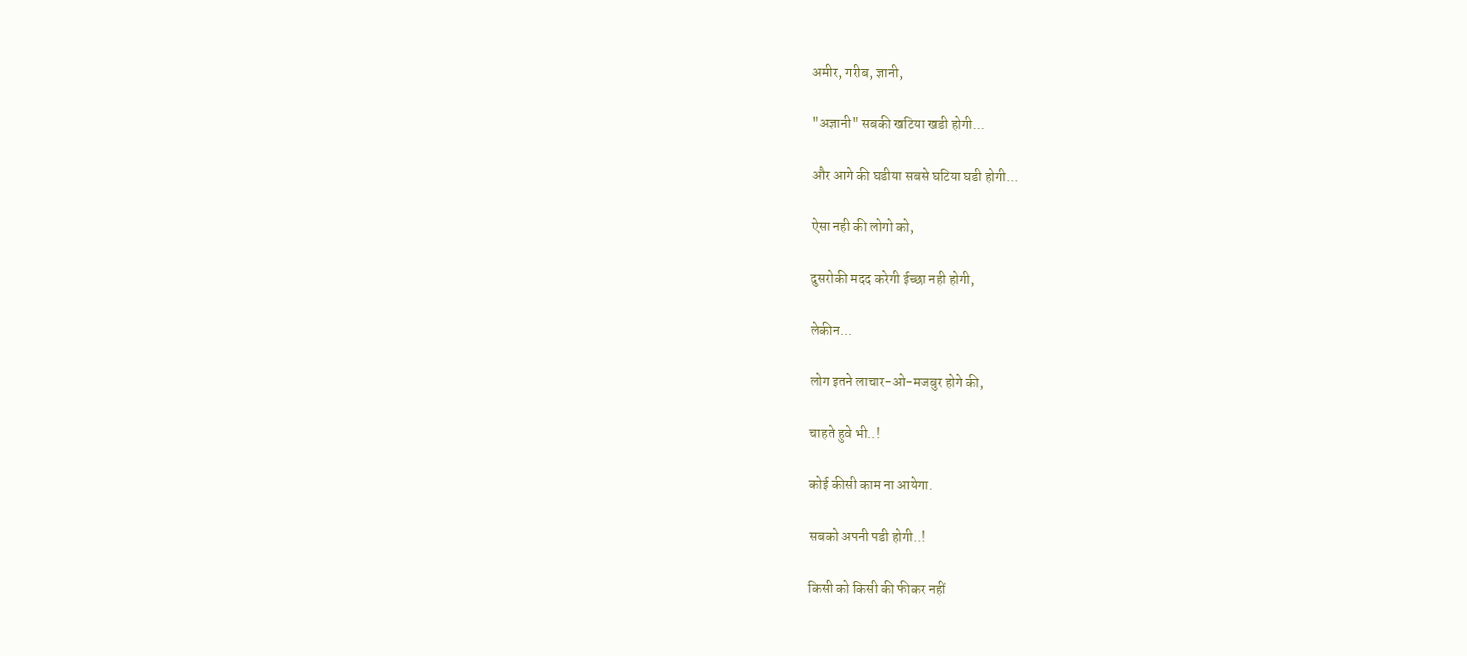अमीर, गरीब, ज्ञानी,

"अज्ञानी" सबकी खटिया खडी होगी...

और आगे की घडीया सबसे घटिया घडी होगी...

ऐसा नही की लोगो को,

दुसरोकी मदद करेगी ईच्छा नही होगी,

लेकीन...

लोग इतने लाचार-ओ-मजबुर होगे की,

चाहते हुवे भी..!

कोई कीसी काम ना आयेगा.

सबको अपनी पडी होगी..!

किसी को किसी की फीकर नहीं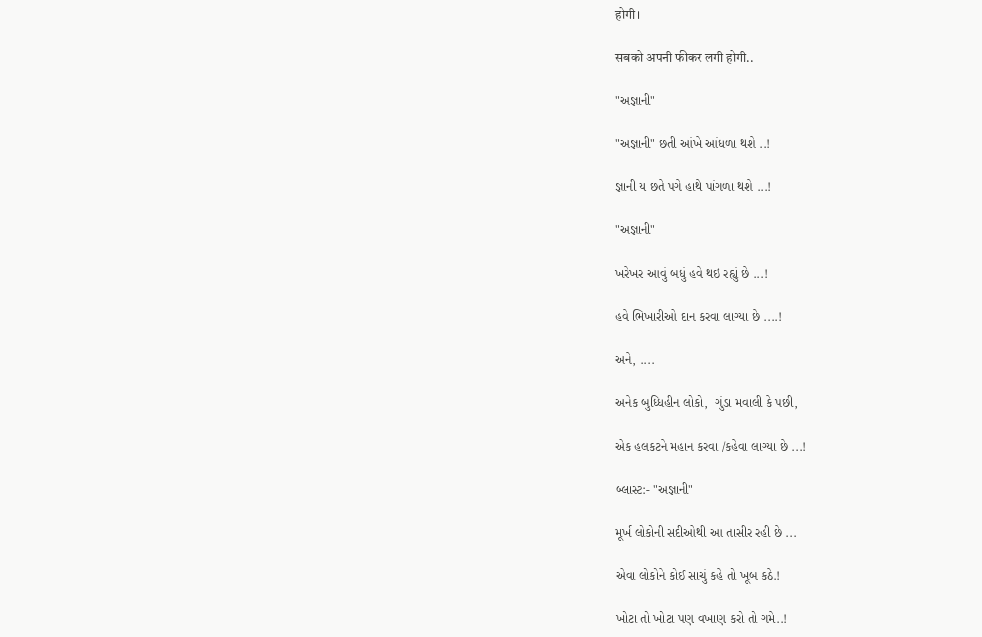होगी।

सबको अपनी फीकर लगी होगी..

"અજ્ઞાની"

"અજ્ઞાની" છતી આંખે આંધળા થશે ..!

જ્ઞાની ય છતે પગે હાથે પાંગળા થશે ...!

"અજ્ઞાની"

ખરેખર આવું બધું હવે થઇ રહ્યું છે ...!

હવે ભિખારીઓ દાન કરવા લાગ્યા છે ....!

અને, ....

અનેક બુધ્ધિહીન લોકો,  ગુંડા મવાલી કે પછી,

એક હલકટને મહાન કરવા /કહેવા લાગ્યા છે ...!

બ્લાસ્ટ:- "અજ્ઞાની"

મૂર્ખ લોકોની સદીઓથી આ તાસીર રહી છે ...

એવા લોકોને કોઈ સાચું કહે તો ખૂબ કઠે.!

ખોટા તો ખોટા પણ વખાણ કરો તો ગમે..!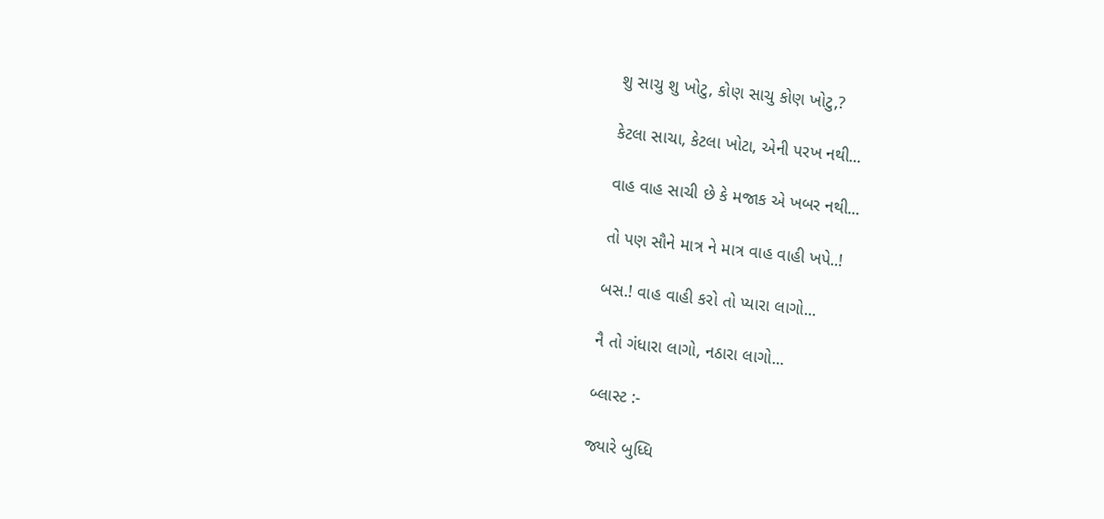શુ સાચુ શુ ખોટુ, કોણ સાચુ કોણ ખોટુ,?

કેટલા સાચા, કેટલા ખોટા, એની પરખ નથી...

વાહ વાહ સાચી છે કે મજાક એ ખબર નથી...

તો પણ સૌને માત્ર ને માત્ર વાહ વાહી ખપે..!

બસ.! વાહ વાહી કરો તો પ્યારા લાગો...

નૈ તો ગંધારા લાગો, નઠારા લાગો...

બ્લાસ્ટ :-

જ્યારે બુધ્ધિ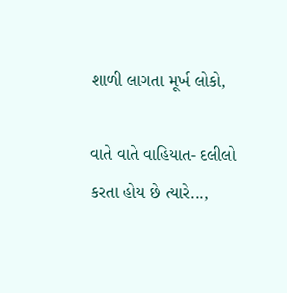શાળી લાગતા મૂર્ખ લોકો,

વાતે વાતે વાહિયાત- દલીલો કરતા હોય છે ત્યારે...,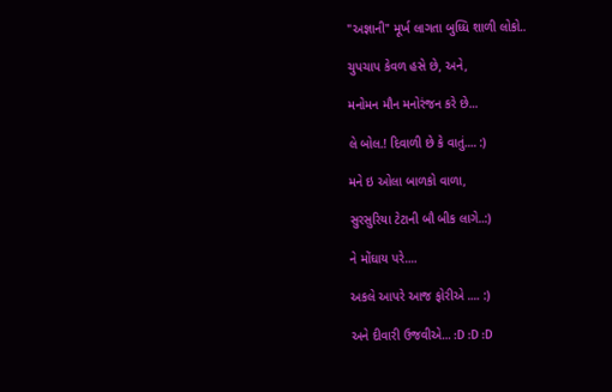"અજ્ઞાની" મૂર્ખ લાગતા બુધ્ધિ શાળી લોકો..

ચુપચાપ કેવળ હસે છે, અને,

મનોમન મૌન મનોરંજન કરે છે...

લે બોલ.! દિવાળી છે કે વાતું.... :)

મને ઇ ઓલા બાળકો વાળા,

સુરસુરિયા ટેટાની બૌ બીક લાગે..:)

ને મોંઘાય પરે....

અકલે આપરે આજ ફોરીએ .... :)

અને દીવારી ઉજવીએ... :D :D :D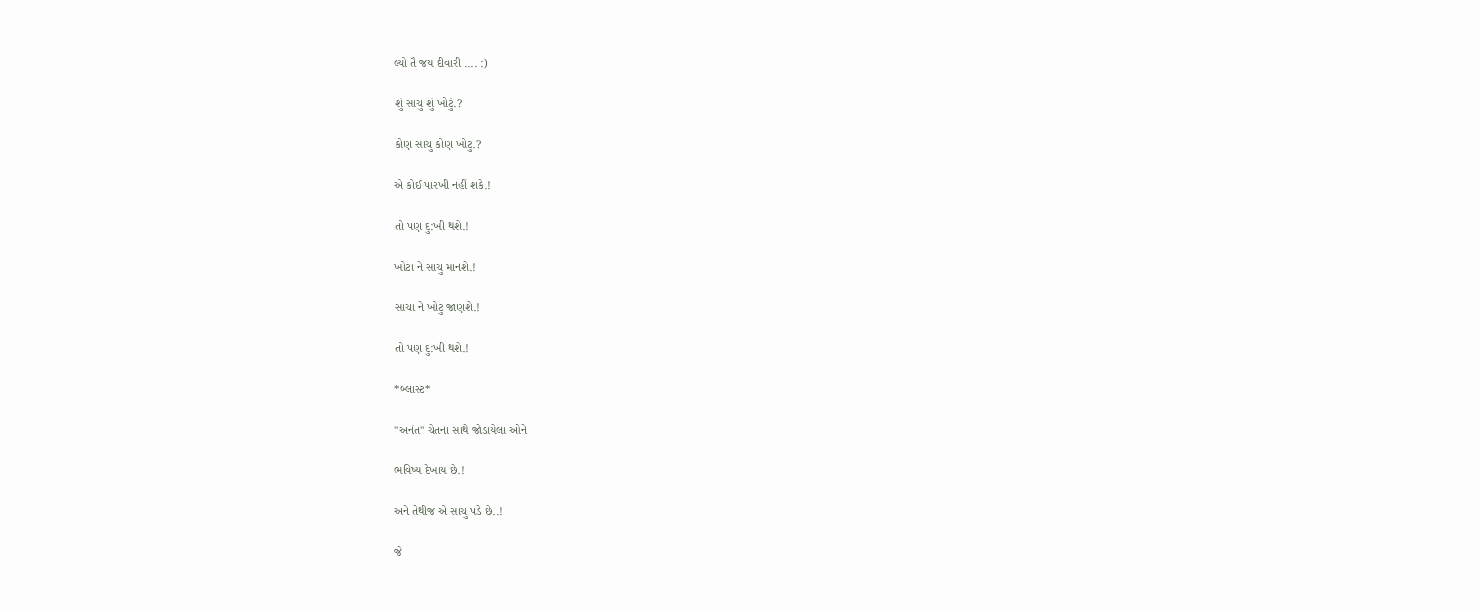લ્યો તૈ જય દીવારી .... :)

શું સાચુ શું ખોટું.?

કોણ સાચુ કોણ ખોટુ.?

એ કોઈ પારખી નહીં શકે.!

તો પણ દુ:ખી થશે.!

ખોટા ને સાચુ માનશે.!

સાચા ને ખોટુ જાણશે.!

તો પણ દુ:ખી થશે.!

*બ્લાસ્ટ*

"અનંત" ચેતના સાથે જોડાયેલા ઓને

ભવિષ્ય દેખાય છે.!

અને તેથીજ એ સાચુ પડે છે..!

જે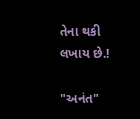તેના થકી લખાય છે.!

"અનંત"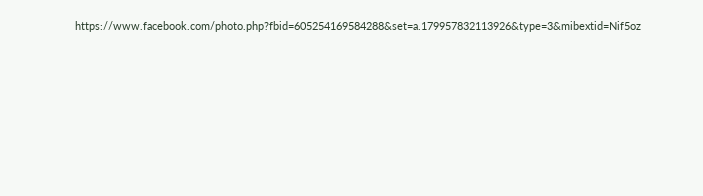https://www.facebook.com/photo.php?fbid=605254169584288&set=a.179957832113926&type=3&mibextid=Nif5oz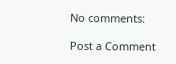No comments:

Post a Comment